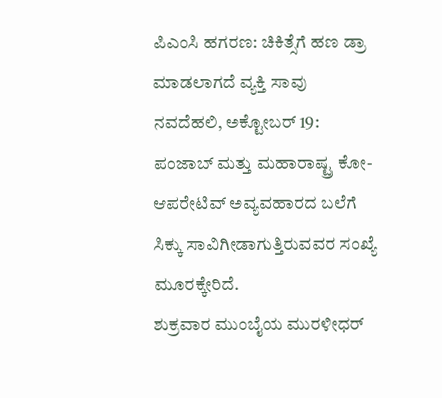ಪಿಎಂಸಿ ಹಗರಣ: ಚಿಕಿತ್ಸೆಗೆ ಹಣ ಡ್ರಾ ಮಾಡಲಾಗದೆ ವ್ಯಕ್ತಿ ಸಾವು
ನವದೆಹಲಿ, ಅಕ್ಟೋಬರ್ 19: ಪಂಜಾಬ್ ಮತ್ತು ಮಹಾರಾಷ್ಟ್ರ ಕೋ-ಆಪರೇಟಿವ್ ಅವ್ಯವಹಾರದ ಬಲೆಗೆ ಸಿಕ್ಕು ಸಾವಿಗೀಡಾಗುತ್ತಿರುವವರ ಸಂಖ್ಯೆ ಮೂರಕ್ಕೇರಿದೆ.
ಶುಕ್ರವಾರ ಮುಂಬೈಯ ಮುರಳೀಧರ್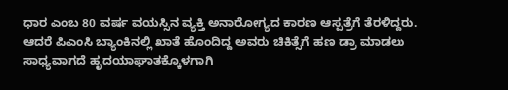ಧಾರ ಎಂಬ 80 ವರ್ಷ ವಯಸ್ಸಿನ ವ್ಯಕ್ತಿ ಅನಾರೋಗ್ಯದ ಕಾರಣ ಆಸ್ಪತ್ರೆಗೆ ತೆರಳಿದ್ದರು. ಆದರೆ ಪಿಎಂಸಿ ಬ್ಯಾಂಕಿನಲ್ಲಿ ಖಾತೆ ಹೊಂದಿದ್ದ ಅವರು ಚಿಕಿತ್ಸೆಗೆ ಹಣ ಡ್ರಾ ಮಾಡಲು ಸಾಧ್ಯವಾಗದೆ ಹೃದಯಾಘಾತಕ್ಕೊಳಗಾಗಿ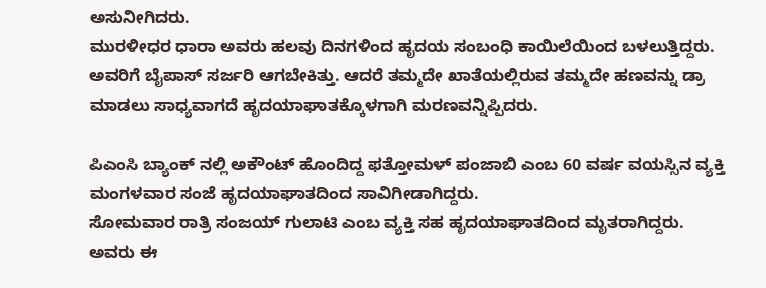ಅಸುನೀಗಿದರು.
ಮುರಳೀಧರ ಧಾರಾ ಅವರು ಹಲವು ದಿನಗಳಿಂದ ಹೃದಯ ಸಂಬಂಧಿ ಕಾಯಿಲೆಯಿಂದ ಬಳಲುತ್ತಿದ್ದರು. ಅವರಿಗೆ ಬೈಪಾಸ್ ಸರ್ಜರಿ ಆಗಬೇಕಿತ್ತು. ಆದರೆ ತಮ್ಮದೇ ಖಾತೆಯಲ್ಲಿರುವ ತಮ್ಮದೇ ಹಣವನ್ನು ಡ್ರಾ ಮಾಡಲು ಸಾಧ್ಯವಾಗದೆ ಹೃದಯಾಘಾತಕ್ಕೊಳಗಾಗಿ ಮರಣವನ್ನಿಪ್ಪಿದರು.

ಪಿಎಂಸಿ ಬ್ಯಾಂಕ್ ನಲ್ಲಿ ಅಕೌಂಟ್ ಹೊಂದಿದ್ದ ಫತ್ತೋಮಳ್ ಪಂಜಾಬಿ ಎಂಬ 60 ವರ್ಷ ವಯಸ್ಸಿನ ವ್ಯಕ್ತಿ ಮಂಗಳವಾರ ಸಂಜೆ ಹೃದಯಾಘಾತದಿಂದ ಸಾವಿಗೀಡಾಗಿದ್ದರು.
ಸೋಮವಾರ ರಾತ್ರಿ ಸಂಜಯ್ ಗುಲಾಟಿ ಎಂಬ ವ್ಯಕ್ತಿ ಸಹ ಹೃದಯಾಘಾತದಿಂದ ಮೃತರಾಗಿದ್ದರು. ಅವರು ಈ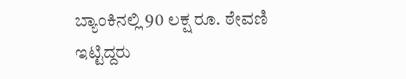ಬ್ಯಾಂಕಿನಲ್ಲಿ 90 ಲಕ್ಷ ರೂ. ಠೇವಣಿ ಇಟ್ಟಿದ್ದರು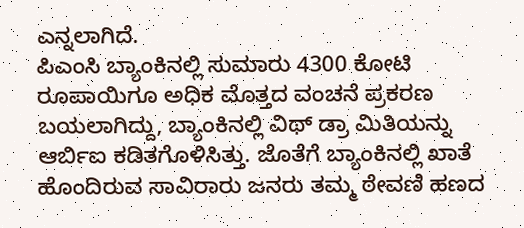ಎನ್ನಲಾಗಿದೆ.
ಪಿಎಂಸಿ ಬ್ಯಾಂಕಿನಲ್ಲಿ ಸುಮಾರು 4300 ಕೋಟಿ ರೂಪಾಯಿಗೂ ಅಧಿಕ ಮೊತ್ತದ ವಂಚನೆ ಪ್ರಕರಣ ಬಯಲಾಗಿದ್ದು, ಬ್ಯಾಂಕಿನಲ್ಲಿ ವಿಥ್ ಡ್ರಾ ಮಿತಿಯನ್ನು ಆರ್ಬಿಐ ಕಡಿತಗೊಳಿಸಿತ್ತು. ಜೊತೆಗೆ ಬ್ಯಾಂಕಿನಲ್ಲಿ ಖಾತೆ ಹೊಂದಿರುವ ಸಾವಿರಾರು ಜನರು ತಮ್ಮ ಠೇವಣಿ ಹಣದ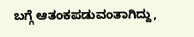ಬಗ್ಗೆ ಆತಂಕಪಡುವಂತಾಗಿದ್ದು,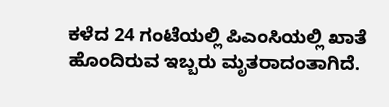ಕಳೆದ 24 ಗಂಟೆಯಲ್ಲಿ ಪಿಎಂಸಿಯಲ್ಲಿ ಖಾತೆ ಹೊಂದಿರುವ ಇಬ್ಬರು ಮೃತರಾದಂತಾಗಿದೆ.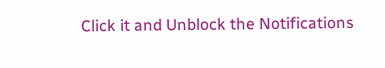Click it and Unblock the Notifications